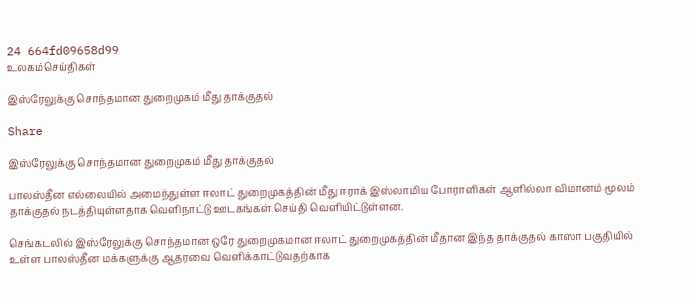24 664fd09658d99
உலகம்செய்திகள்

இஸ்ரேலுக்கு சொந்தமான துறைமுகம் மீது தாக்குதல்

Share

இஸ்ரேலுக்கு சொந்தமான துறைமுகம் மீது தாக்குதல்

பாலஸ்தீன எல்லையில் அமைந்துள்ள ஈலாட் துறைமுகத்தின் மீது ஈராக் இஸ்லாமிய போராளிகள் ஆளில்லா விமானம் மூலம் தாக்குதல் நடத்தியுள்ளதாக வெளிநாட்டு ஊடகங்கள் செய்தி வெளியிட்டுள்ளன.

செங்கடலில் இஸ்ரேலுக்கு சொந்தமான ஒரே துறைமுகமான ஈலாட் துறைமுகத்தின் மீதான இந்த தாக்குதல் காஸா பகுதியில் உள்ள பாலஸ்தீன மக்களுக்கு ஆதரவை வெளிக்காட்டுவதற்காக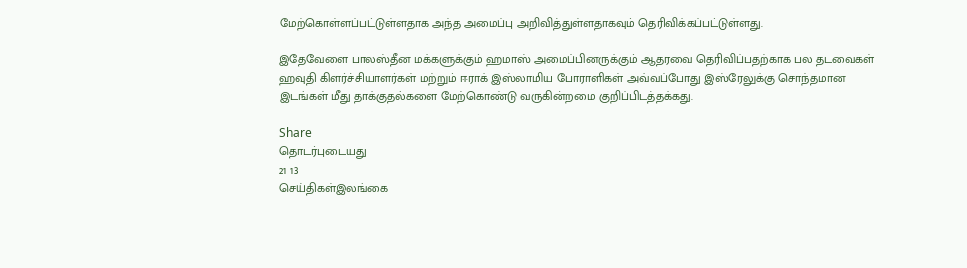மேற்கொள்ளப்பட்டுள்ளதாக அந்த அமைப்பு அறிவித்துள்ளதாகவும் தெரிவிக்கப்பட்டுள்ளது.

இதேவேளை பாலஸ்தீன மக்களுக்கும் ஹமாஸ் அமைப்பினருக்கும் ஆதரவை தெரிவிப்பதற்காக பல தடவைகள் ஹவுதி கிளர்ச்சியாளர்கள் மற்றும் ஈராக் இஸ்லாமிய போராளிகள் அவ்வப்போது இஸ்ரேலுக்கு சொந்தமான இடங்கள் மீது தாக்குதல்களை மேற்கொண்டு வருகின்றமை குறிப்பிடத்தக்கது.

Share
தொடர்புடையது
21 13
செய்திகள்இலங்கை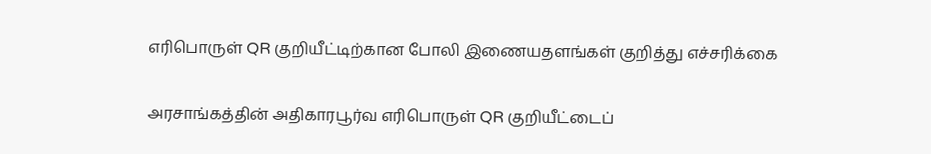எரிபொருள் QR குறியீட்டிற்கான போலி இணையதளங்கள் குறித்து எச்சரிக்கை

அரசாங்கத்தின் அதிகாரபூர்வ எரிபொருள் QR குறியீட்டைப்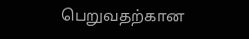பெறுவதற்கான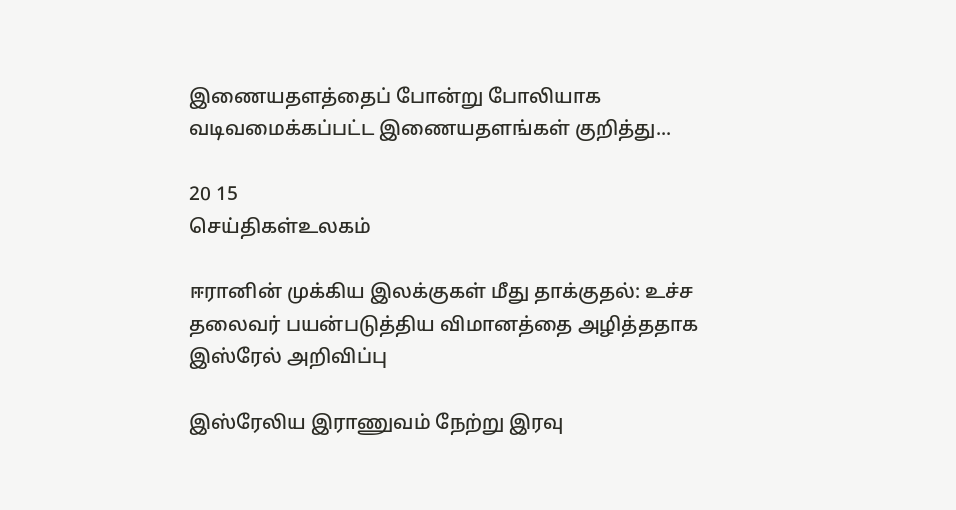இணையதளத்தைப் போன்று போலியாக வடிவமைக்கப்பட்ட இணையதளங்கள் குறித்து...

20 15
செய்திகள்உலகம்

ஈரானின் முக்கிய இலக்குகள் மீது தாக்குதல்: உச்ச தலைவர் பயன்படுத்திய விமானத்தை அழித்ததாக இஸ்ரேல் அறிவிப்பு

இஸ்ரேலிய இராணுவம் நேற்று இரவு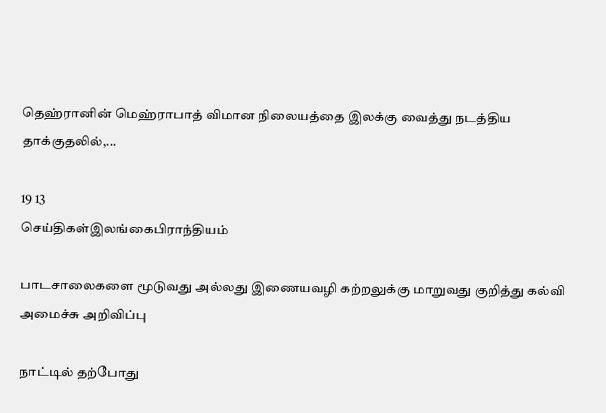தெஹ்ரானின் மெஹ்ராபாத் விமான நிலையத்தை இலக்கு வைத்து நடத்திய தாக்குதலில்,...

19 13
செய்திகள்இலங்கைபிராந்தியம்

பாடசாலைகளை மூடுவது அல்லது இணையவழி கற்றலுக்கு மாறுவது குறித்து கல்வி அமைச்சு அறிவிப்பு

நாட்டில் தற்போது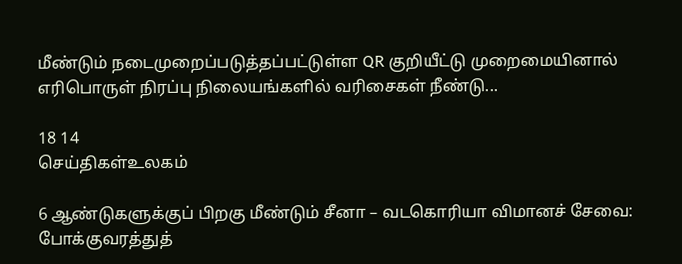மீண்டும் நடைமுறைப்படுத்தப்பட்டுள்ள QR குறியீட்டு முறைமையினால் எரிபொருள் நிரப்பு நிலையங்களில் வரிசைகள் நீண்டு...

18 14
செய்திகள்உலகம்

6 ஆண்டுகளுக்குப் பிறகு மீண்டும் சீனா – வடகொரியா விமானச் சேவை: போக்குவரத்துத்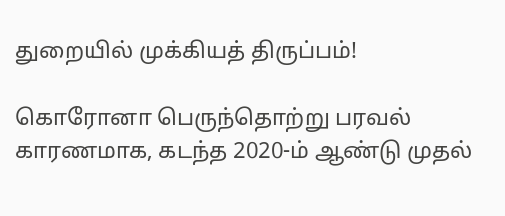துறையில் முக்கியத் திருப்பம்!

கொரோனா பெருந்தொற்று பரவல் காரணமாக, கடந்த 2020-ம் ஆண்டு முதல்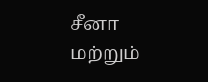சீனா மற்றும்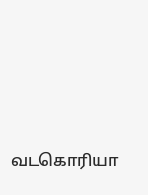வடகொரியா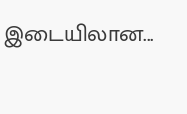இடையிலான...